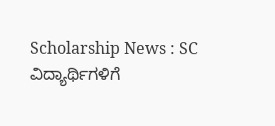Scholarship News : SC ವಿದ್ಯಾರ್ಥಿಗಳಿಗೆ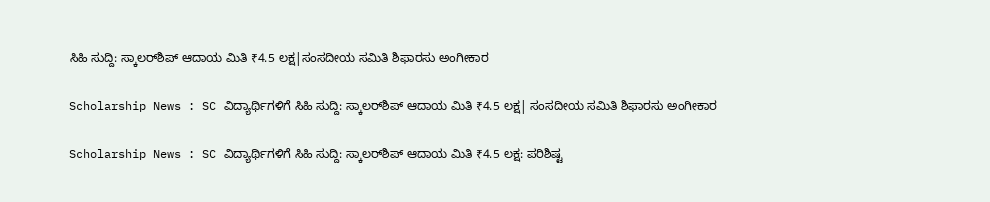ಸಿಹಿ ಸುದ್ದಿ: ಸ್ಕಾಲರ್‌ಶಿಪ್ ಆದಾಯ ಮಿತಿ ₹4.5 ಲಕ್ಷ|ಸಂಸದೀಯ ಸಮಿತಿ ಶಿಫಾರಸು ಅಂಗೀಕಾರ

Scholarship News : SC ವಿದ್ಯಾರ್ಥಿಗಳಿಗೆ ಸಿಹಿ ಸುದ್ದಿ: ಸ್ಕಾಲರ್‌ಶಿಪ್ ಆದಾಯ ಮಿತಿ ₹4.5 ಲಕ್ಷ| ಸಂಸದೀಯ ಸಮಿತಿ ಶಿಫಾರಸು ಅಂಗೀಕಾರ

Scholarship News : SC ವಿದ್ಯಾರ್ಥಿಗಳಿಗೆ ಸಿಹಿ ಸುದ್ದಿ: ಸ್ಕಾಲರ್‌ಶಿಪ್ ಆದಾಯ ಮಿತಿ ₹4.5 ಲಕ್ಷ: ಪರಿಶಿಷ್ಟ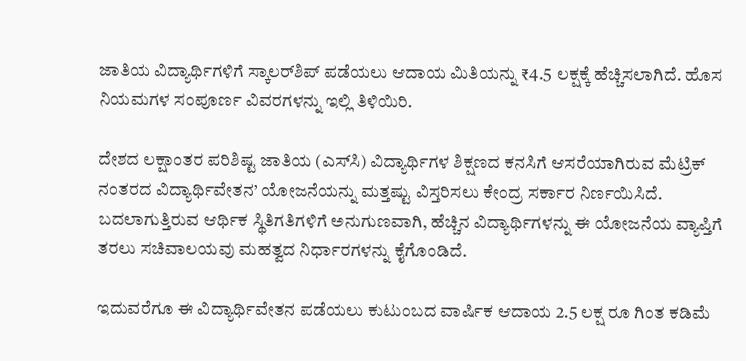ಜಾತಿಯ ವಿದ್ಯಾರ್ಥಿಗಳಿಗೆ ಸ್ಕಾಲರ್‌ಶಿಪ್ ಪಡೆಯಲು ಆದಾಯ ಮಿತಿಯನ್ನು ₹4.5 ಲಕ್ಷಕ್ಕೆ ಹೆಚ್ಚಿಸಲಾಗಿದೆ. ಹೊಸ ನಿಯಮಗಳ ಸಂಪೂರ್ಣ ವಿವರಗಳನ್ನು ಇಲ್ಲಿ ತಿಳಿಯಿರಿ.

ದೇಶದ ಲಕ್ಷಾಂತರ ಪರಿಶಿಷ್ಟ ಜಾತಿಯ (ಎಸ್‌ಸಿ) ವಿದ್ಯಾರ್ಥಿಗಳ ಶಿಕ್ಷಣದ ಕನಸಿಗೆ ಆಸರೆಯಾಗಿರುವ ಮೆಟ್ರಿಕ್ ನಂತರದ ವಿದ್ಯಾರ್ಥಿವೇತನ’ ಯೋಜನೆಯನ್ನು ಮತ್ತಷ್ಟು ವಿಸ್ತರಿಸಲು ಕೇಂದ್ರ ಸರ್ಕಾರ ನಿರ್ಣಯಿಸಿದೆ. ಬದಲಾಗುತ್ತಿರುವ ಆರ್ಥಿಕ ಸ್ಥಿತಿಗತಿಗಳಿಗೆ ಅನುಗುಣವಾಗಿ, ಹೆಚ್ಚಿನ ವಿದ್ಯಾರ್ಥಿಗಳನ್ನು ಈ ಯೋಜನೆಯ ವ್ಯಾಪ್ತಿಗೆ ತರಲು ಸಚಿವಾಲಯವು ಮಹತ್ವದ ನಿರ್ಧಾರಗಳನ್ನು ಕೈಗೊಂಡಿದೆ.

ಇದುವರೆಗೂ ಈ ವಿದ್ಯಾರ್ಥಿವೇತನ ಪಡೆಯಲು ಕುಟುಂಬದ ವಾರ್ಷಿಕ ಆದಾಯ 2.5 ಲಕ್ಷ ರೂ ಗಿಂತ ಕಡಿಮೆ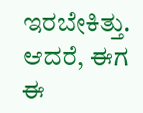ಇರಬೇಕಿತ್ತು. ಆದರೆ, ಈಗ ಈ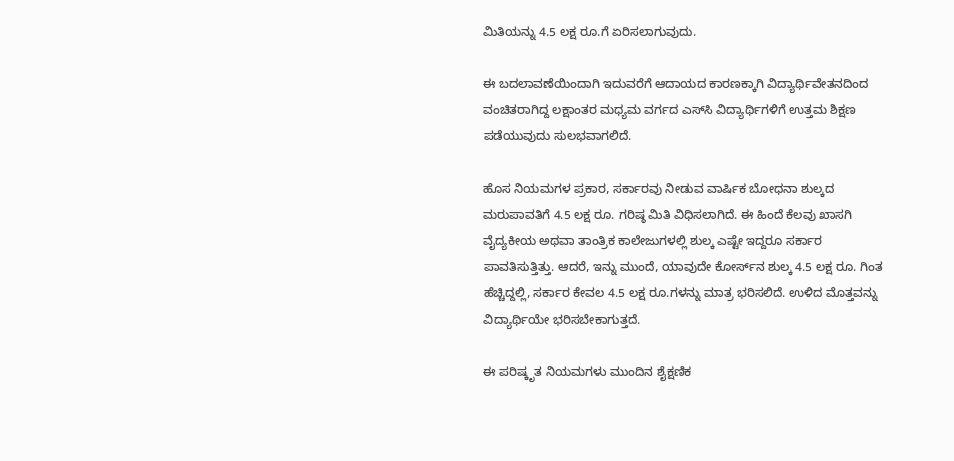ಮಿತಿಯನ್ನು 4.5 ಲಕ್ಷ ರೂ.ಗೆ ಏರಿಸಲಾಗುವುದು.

ಈ ಬದಲಾವಣೆಯಿಂದಾಗಿ ಇದುವರೆಗೆ ಆದಾಯದ ಕಾರಣಕ್ಕಾಗಿ ವಿದ್ಯಾರ್ಥಿವೇತನದಿಂದ ವಂಚಿತರಾಗಿದ್ದ ಲಕ್ಷಾಂತರ ಮಧ್ಯಮ ವರ್ಗದ ಎಸ್‌ಸಿ ವಿದ್ಯಾರ್ಥಿಗಳಿಗೆ ಉತ್ತಮ ಶಿಕ್ಷಣ ಪಡೆಯುವುದು ಸುಲಭವಾಗಲಿದೆ.

ಹೊಸ ನಿಯಮಗಳ ಪ್ರಕಾರ, ಸರ್ಕಾರವು ನೀಡುವ ವಾರ್ಷಿಕ ಬೋಧನಾ ಶುಲ್ಕದ ಮರುಪಾವತಿಗೆ 4.5 ಲಕ್ಷ ರೂ. ಗರಿಷ್ಠ ಮಿತಿ ವಿಧಿಸಲಾಗಿದೆ. ಈ ಹಿಂದೆ ಕೆಲವು ಖಾಸಗಿ ವೈದ್ಯಕೀಯ ಅಥವಾ ತಾಂತ್ರಿಕ ಕಾಲೇಜುಗಳಲ್ಲಿ ಶುಲ್ಕ ಎಷ್ಟೇ ಇದ್ದರೂ ಸರ್ಕಾರ ಪಾವತಿಸುತ್ತಿತ್ತು. ಆದರೆ, ಇನ್ನು ಮುಂದೆ, ಯಾವುದೇ ಕೋರ್ಸ್‌ನ ಶುಲ್ಕ 4.5 ಲಕ್ಷ ರೂ. ಗಿಂತ ಹೆಚ್ಚಿದ್ದಲ್ಲಿ, ಸರ್ಕಾರ ಕೇವಲ 4.5 ಲಕ್ಷ ರೂ.ಗಳನ್ನು ಮಾತ್ರ ಭರಿಸಲಿದೆ. ಉಳಿದ ಮೊತ್ತವನ್ನು ವಿದ್ಯಾರ್ಥಿಯೇ ಭರಿಸಬೇಕಾಗುತ್ತದೆ.

ಈ ಪರಿಷ್ಕೃತ ನಿಯಮಗಳು ಮುಂದಿನ ಶೈಕ್ಷಣಿಕ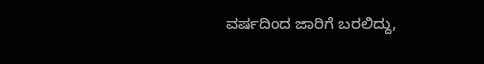ವರ್ಷದಿಂದ ಜಾರಿಗೆ ಬರಲಿದ್ದು,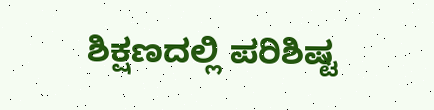ಶಿಕ್ಷಣದಲ್ಲಿ ಪರಿಶಿಷ್ಟ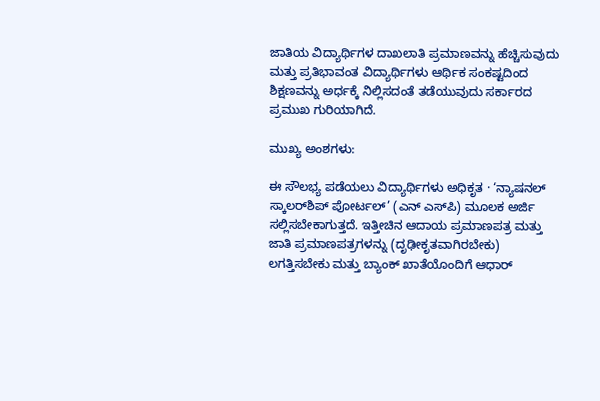ಜಾತಿಯ ವಿದ್ಯಾರ್ಥಿಗಳ ದಾಖಲಾತಿ ಪ್ರಮಾಣವನ್ನು ಹೆಚ್ಚಿಸುವುದು ಮತ್ತು ಪ್ರತಿಭಾವಂತ ವಿದ್ಯಾರ್ಥಿಗಳು ಆರ್ಥಿಕ ಸಂಕಷ್ಟದಿಂದ ಶಿಕ್ಷಣವನ್ನು ಅರ್ಧಕ್ಕೆ ನಿಲ್ಲಿಸದಂತೆ ತಡೆಯುವುದು ಸರ್ಕಾರದ ಪ್ರಮುಖ ಗುರಿಯಾಗಿದೆ.

ಮುಖ್ಯ ಅಂಶಗಳು:

ಈ ಸೌಲಭ್ಯ ಪಡೆಯಲು ವಿದ್ಯಾರ್ಥಿಗಳು ಅಧಿಕೃತ · ‘ನ್ಯಾಷನಲ್ ಸ್ಕಾಲರ್‌ಶಿಪ್ ಪೋರ್ಟಲ್’ (ಎನ್ ಎಸ್‌ಪಿ) ಮೂಲಕ ಅರ್ಜಿ ಸಲ್ಲಿಸಬೇಕಾಗುತ್ತದೆ. ಇತ್ತೀಚಿನ ಆದಾಯ ಪ್ರಮಾಣಪತ್ರ ಮತ್ತು ಜಾತಿ ಪ್ರಮಾಣಪತ್ರಗಳನ್ನು (ದೃಢೀಕೃತವಾಗಿರಬೇಕು) ಲಗತ್ತಿಸಬೇಕು ಮತ್ತು ಬ್ಯಾಂಕ್‌ ಖಾತೆಯೊಂದಿಗೆ ಆಧಾರ್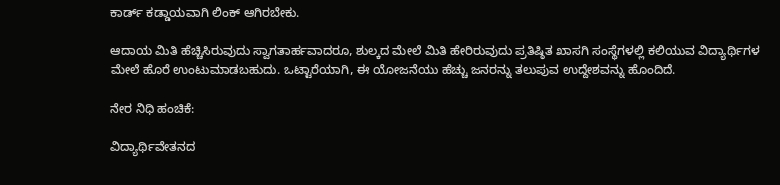ಕಾರ್ಡ್ ಕಡ್ಡಾಯವಾಗಿ ಲಿಂಕ್ ಆಗಿರಬೇಕು.

ಆದಾಯ ಮಿತಿ ಹೆಚ್ಚಿಸಿರುವುದು ಸ್ವಾಗತಾರ್ಹವಾದರೂ, ಶುಲ್ಕದ ಮೇಲೆ ಮಿತಿ ಹೇರಿರುವುದು ಪ್ರತಿಷ್ಠಿತ ಖಾಸಗಿ ಸಂಸ್ಥೆಗಳಲ್ಲಿ ಕಲಿಯುವ ವಿದ್ಯಾರ್ಥಿಗಳ ಮೇಲೆ ಹೊರೆ ಉಂಟುಮಾಡಬಹುದು. ಒಟ್ಟಾರೆಯಾಗಿ, ಈ ಯೋಜನೆಯು ಹೆಚ್ಚು ಜನರನ್ನು ತಲುಪುವ ಉದ್ದೇಶವನ್ನು ಹೊಂದಿದೆ.

ನೇರ ನಿಧಿ ಹಂಚಿಕೆ:

ವಿದ್ಯಾರ್ಥಿವೇತನದ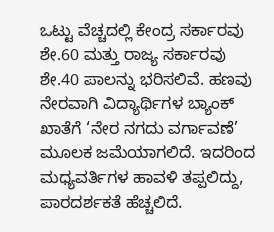ಒಟ್ಟು ವೆಚ್ಚದಲ್ಲಿ ಕೇಂದ್ರ ಸರ್ಕಾರವು ಶೇ.60 ಮತ್ತು ರಾಜ್ಯ ಸರ್ಕಾರವು ಶೇ.40 ಪಾಲನ್ನು ಭರಿಸಲಿವೆ. ಹಣವು ನೇರವಾಗಿ ವಿದ್ಯಾರ್ಥಿಗಳ ಬ್ಯಾಂಕ್ ಖಾತೆಗೆ ‘ನೇರ ನಗದು ವರ್ಗಾವಣೆ’ ಮೂಲಕ ಜಮೆಯಾಗಲಿದೆ. ಇದರಿಂದ ಮಧ್ಯವರ್ತಿಗಳ ಹಾವಳಿ ತಪ್ಪಲಿದ್ದು, ಪಾರದರ್ಶಕತೆ ಹೆಚ್ಚಲಿದೆ.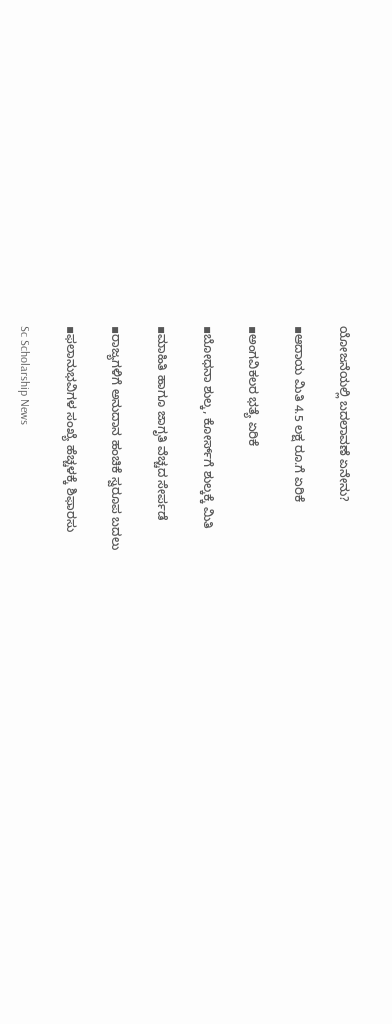ಯೋಜನೆಯಲ್ಲಿ ಬದಲಾವಣೆ ಏನೇನು?

▪ಆದಾಯ ಮಿತಿ 4.5 ಲಕ್ಷ ರೂ.ಗೆ ಏರಿಕೆ

▪ಅಂಗವಿಕಲರ ಭತ್ಯೆ ಏರಿಕೆ

▪ಬೋಧನಾ ಶುಲ್ಕ, ಕೋರ್ಸ್‌ಗೆ ಶುಲ್ಕಕ್ಕೆ ಮಿತಿ

▪ಮಾಹಿತಿ ಹಾಗೂ ಜಾಗೃತಿ ವೆಚ್ಚದ ಸೇರ್ಪಡೆ

▪ರಾಜ್ಯಗಳಿಗೆ ಅನುದಾನ ಹಂಚಿಕೆ ಸ್ವರೂಪ ಬದಲು

▪ಫಲಾನುಭವಿಗಳ ಸಂಖ್ಯೆ ಹೆಚ್ಚಳಕ್ಕೆ ಶಿಫಾರಸು

Sc Scholarship News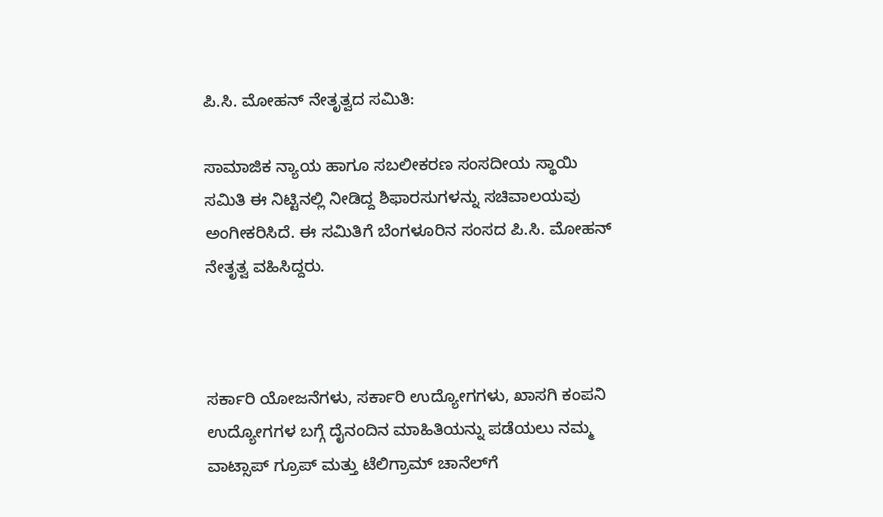ಪಿ.ಸಿ. ಮೋಹನ್ ನೇತೃತ್ವದ ಸಮಿತಿ:

ಸಾಮಾಜಿಕ ನ್ಯಾಯ ಹಾಗೂ ಸಬಲೀಕರಣ ಸಂಸದೀಯ ಸ್ಥಾಯಿ ಸಮಿತಿ ಈ ನಿಟ್ಟಿನಲ್ಲಿ ನೀಡಿದ್ದ ಶಿಫಾರಸುಗಳನ್ನು ಸಚಿವಾಲಯವು ಅಂಗೀಕರಿಸಿದೆ. ಈ ಸಮಿತಿಗೆ ಬೆಂಗಳೂರಿನ ಸಂಸದ ಪಿ.ಸಿ. ಮೋಹನ್ ನೇತೃತ್ವ ವಹಿಸಿದ್ದರು.



ಸರ್ಕಾರಿ ಯೋಜನೆಗಳು, ಸರ್ಕಾರಿ ಉದ್ಯೋಗಗಳು, ಖಾಸಗಿ ಕಂಪನಿ ಉದ್ಯೋಗಗಳ ಬಗ್ಗೆ ದೈನಂದಿನ ಮಾಹಿತಿಯನ್ನು ಪಡೆಯಲು ನಮ್ಮ ವಾಟ್ಸಾಪ್ ಗ್ರೂಪ್ ಮತ್ತು ಟೆಲಿಗ್ರಾಮ್ ಚಾನೆಲ್‌ಗೆ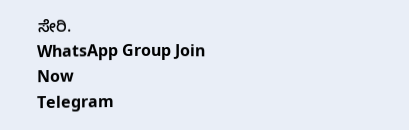ಸೇರಿ.
WhatsApp Group Join Now
Telegram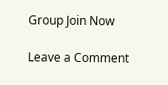Group Join Now

Leave a Comment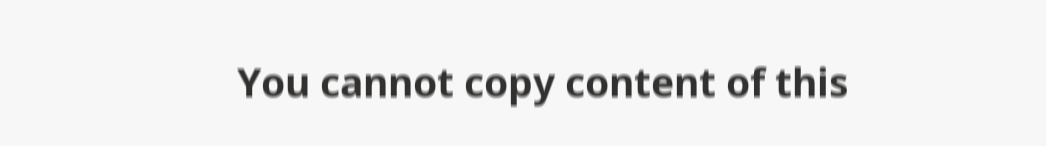You cannot copy content of this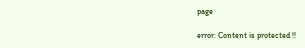page

error: Content is protected !!